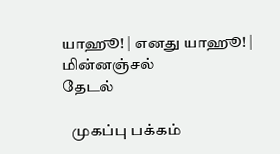யாஹூ! | எனது யாஹூ! | மின்னஞ்சல்
தேடல்

   முகப்பு பக்கம்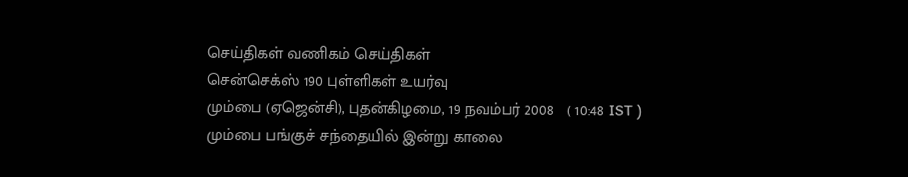செய்திகள் வணிகம் செய்திகள்
சென்செக்ஸ் 190 புள்ளிகள் உயர்வு
மும்பை (ஏஜென்சி), புதன்கிழமை, 19 நவம்பர் 2008   ( 10:48 IST )
மும்பை பங்குச் சந்தையில் இன்று காலை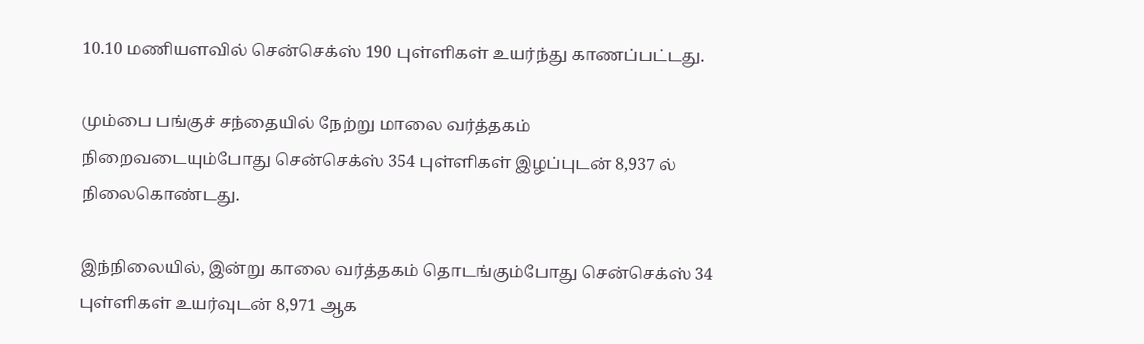10.10 மணியளவில் சென்செக்ஸ் 190 புள்ளிகள் உயர்ந்து காணப்பட்டது.

மும்பை பங்குச் சந்தையில் நேற்று மாலை வர்த்தகம் நிறைவடையும்போது சென்செக்ஸ் 354 புள்ளிகள் இழப்புடன் 8,937 ல் நிலைகொண்டது.

இந்நிலையில், இன்று காலை வர்த்தகம் தொடங்கும்போது சென்செக்ஸ் 34 புள்ளிகள் உயர்வுடன் 8,971 ஆக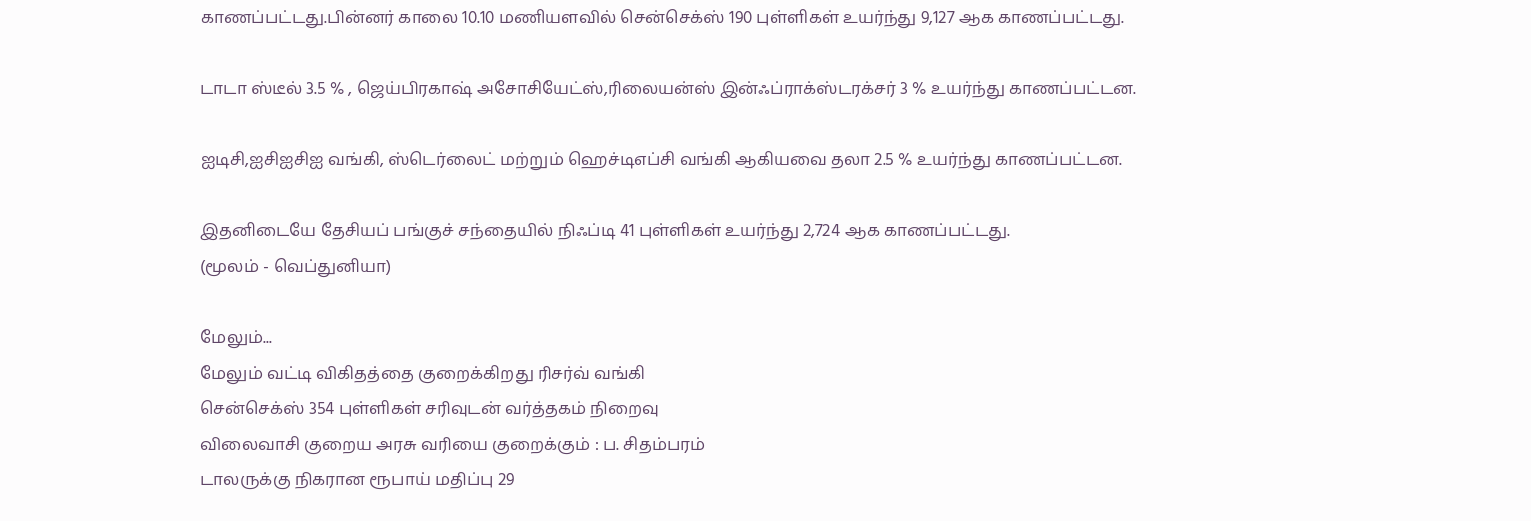காணப்பட்டது.பின்னர் காலை 10.10 மணியளவில் சென்செக்ஸ் 190 புள்ளிகள் உயர்ந்து 9,127 ஆக காணப்பட்டது.

டாடா ஸ்டீல் 3.5 % , ஜெய்பிரகாஷ் அசோசியேட்ஸ்,ரிலையன்ஸ் இன்ஃப்ராக்ஸ்டரக்சர் 3 % உயர்ந்து காணப்பட்டன.

ஐடிசி,ஐசிஐசிஐ வங்கி, ஸ்டெர்லைட் மற்றும் ஹெச்டிஎப்சி வங்கி ஆகியவை தலா 2.5 % உயர்ந்து காணப்பட்டன.

இதனிடையே தேசியப் பங்குச் சந்தையில் நிஃப்டி 41 புள்ளிகள் உயர்ந்து 2,724 ஆக காணப்பட்டது.
(மூலம் - வெப்துனியா)

மேலும்...
மேலும் வட்டி விகிதத்தை குறைக்கிறது ரிசர்வ் வங்கி
சென்செக்ஸ் 354 புள்ளிகள் சரிவுடன் வர்த்தகம் நிறைவு
விலைவாசி குறைய அரசு வரியை குறைக்கும் : ப. சிதம்பரம்
டாலருக்கு நிகரான ரூபாய் மதிப்பு 29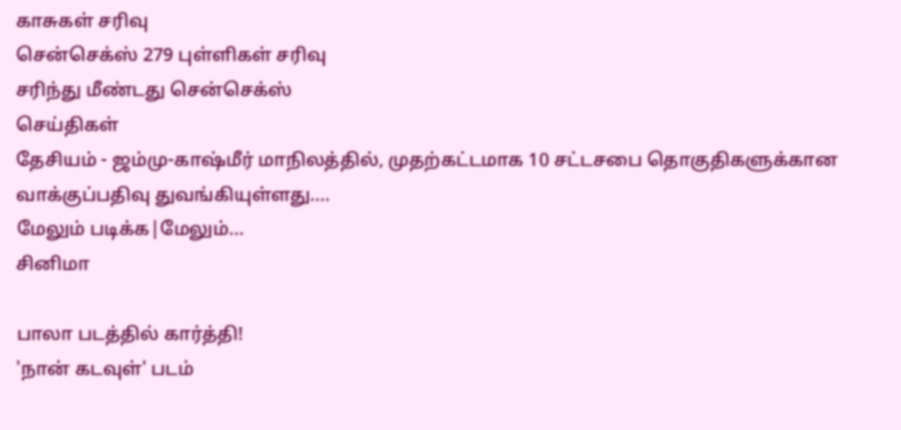காசுகள் சரிவு
சென்செக்ஸ் 279 புள்ளிகள் சரிவு
சரிந்து மீண்டது சென்செக்ஸ்
செய்திகள்
தேசியம் - ஜம்மு-காஷ்மீர் மாநிலத்தில், முதற்கட்டமாக 10 சட்டசபை தொகுதிகளுக்கான வாக்குப்பதிவு துவங்கியுள்ளது....
மேலும் படிக்க|மேலும்...
சினிமா

பாலா படத்தில் கார்த்தி!
'நான் கடவுள்' படம்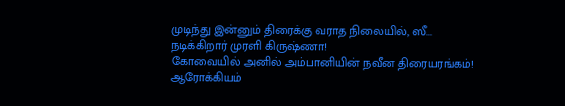முடிந்து இன்னும் திரைக்கு வராத நிலையில், ஸீ...
நடிக்கிறார் முரளி கிருஷ்ணா!
கோவையில் அனில் அம்பானியின் நவீன திரையரங்கம்!
ஆரோக்கியம்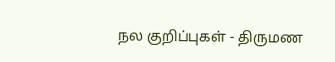நல குறிப்புகள் - திருமண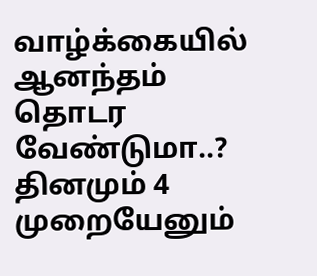வாழ்க்கையில் ஆனந்தம் தொடர வேண்டுமா..? தினமும் 4 முறையேனும்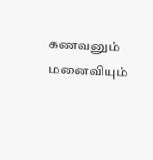கணவனும் மனைவியும்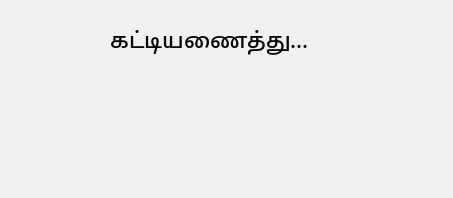கட்டியணைத்து...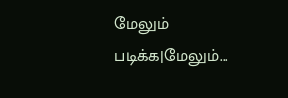மேலும் படிக்க|மேலும்...